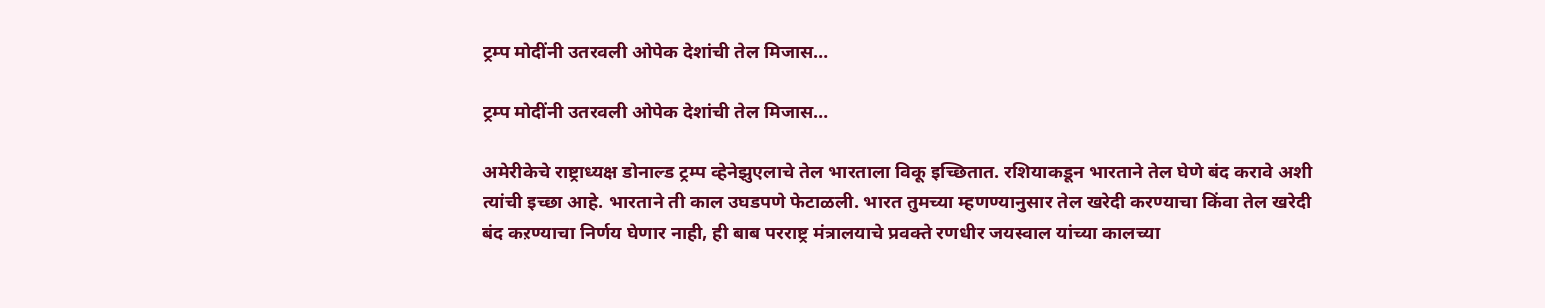ट्रम्प मोदींनी उतरवली ओपेक देशांची तेल मिजास…

ट्रम्प मोदींनी उतरवली ओपेक देशांची तेल मिजास…

अमेरीकेचे राष्ट्राध्यक्ष डोनाल्ड ट्रम्प व्हेनेझुएलाचे तेल भारताला विकू इच्छितात. रशियाकडून भारताने तेल घेणे बंद करावे अशी त्यांची इच्छा आहे. भारताने ती काल उघडपणे फेटाळली. भारत तुमच्या म्हणण्यानुसार तेल खरेदी करण्याचा किंवा तेल खरेदी बंद कऱण्याचा निर्णय घेणार नाही, ही बाब परराष्ट्र मंत्रालयाचे प्रवक्ते रणधीर जयस्वाल यांच्या कालच्या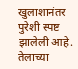खुलाशानंतर पुरेशी स्पष्ट झालेली आहे. तेलाच्या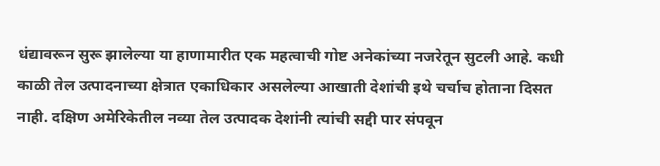धंद्यावरून सुरू झालेल्या या हाणामारीत एक महत्वाची गोष्ट अनेकांच्या नजरेतून सुटली आहे. कधी काळी तेल उत्पादनाच्या क्षेत्रात एकाधिकार असलेल्या आखाती देशांची इथे चर्चाच होताना दिसत नाही. दक्षिण अमेरिकेतील नव्या तेल उत्पादक देशांनी त्यांची सद्दी पार संपवून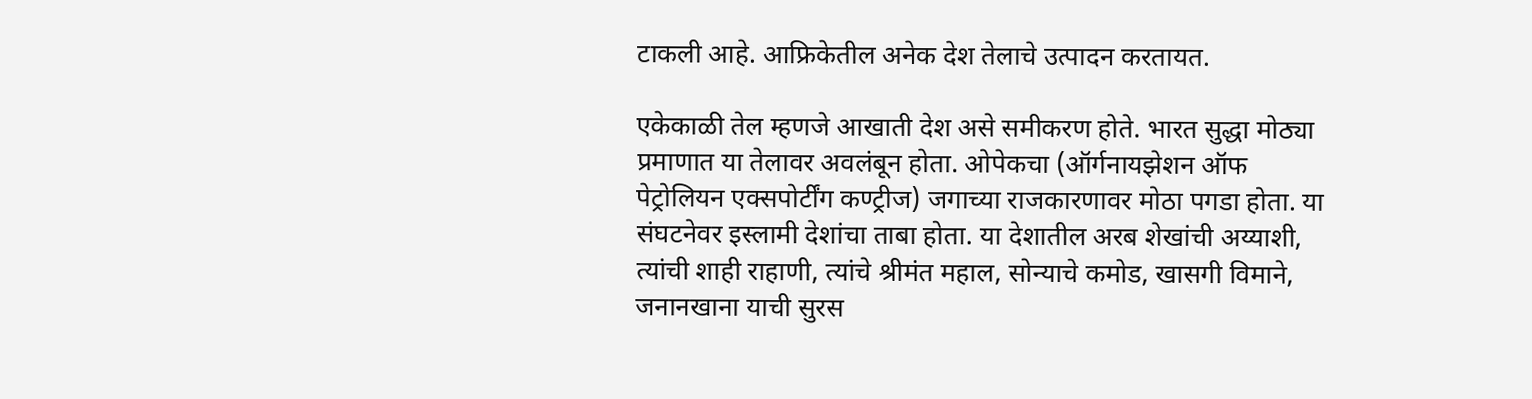टाकली आहे. आफ्रिकेतील अनेक देश तेलाचे उत्पादन करतायत.

एकेकाळी तेल म्हणजे आखाती देश असे समीकरण होते. भारत सुद्धा मोठ्या प्रमाणात या तेलावर अवलंबून होता. ओपेकचा (ऑर्गनायझेशन ऑफ पेट्रोलियन एक्सपोर्टींग कण्ट्रीज) जगाच्या राजकारणावर मोठा पगडा होता. या संघटनेवर इस्लामी देशांचा ताबा होता. या देशातील अरब शेखांची अय्याशी, त्यांची शाही राहाणी, त्यांचे श्रीमंत महाल, सोन्याचे कमोड, खासगी विमाने, जनानखाना याची सुरस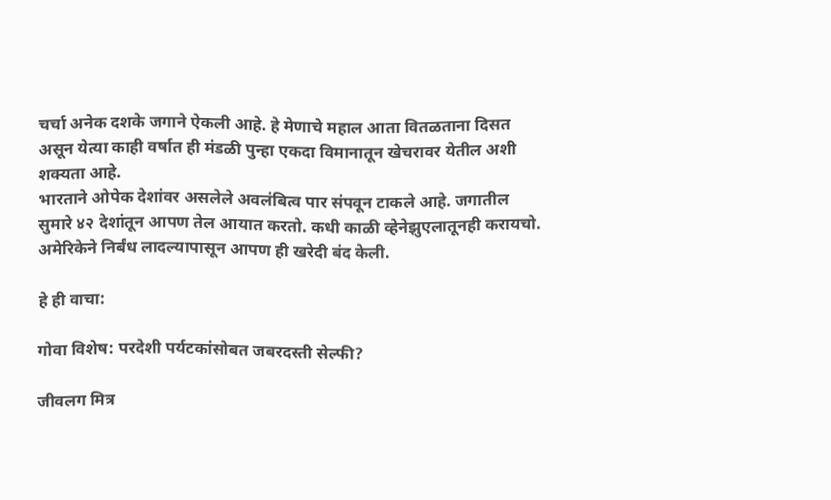चर्चा अनेक दशके जगाने ऐकली आहे. हे मेणाचे महाल आता वितळताना दिसत असून येत्या काही वर्षात ही मंडळी पुन्हा एकदा विमानातून खेचरावर येतील अशी शक्यता आहे.
भारताने ओपेक देशांवर असलेले अवलंबित्व पार संपवून टाकले आहे. जगातील सुमारे ४२ देशांतून आपण तेल आयात करतो. कधी काळी व्हेनेझुएलातूनही करायचो. अमेरिकेने निर्बंध लादल्यापासून आपण ही खरेदी बंद केली.

हे ही वाचा:

गोवा विशेष: परदेशी पर्यटकांसोबत जबरदस्ती सेल्फी?

जीवलग मित्र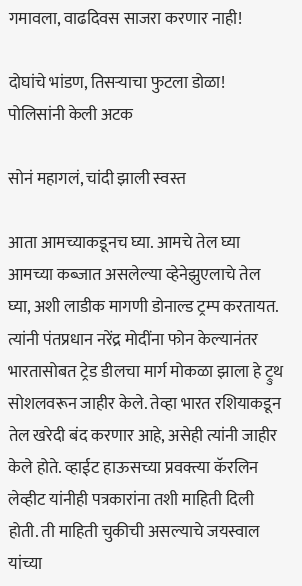गमावला, वाढदिवस साजरा करणार नाही!

दोघांचे भांडण, तिसऱ्याचा फुटला डोळा! पोलिसांनी केली अटक

सोनं महागलं, चांदी झाली स्वस्त

आता आमच्याकडूनच घ्या. आमचे तेल घ्या आमच्या कब्जात असलेल्या व्हेनेझुएलाचे तेल घ्या, अशी लाडीक मागणी डोनाल्ड ट्रम्प करतायत. त्यांनी पंतप्रधान नरेंद्र मोदींना फोन केल्यानंतर भारतासोबत ट्रेड डीलचा मार्ग मोकळा झाला हे ट्रुथ सोशलवरून जाहीर केले. तेव्हा भारत रशियाकडून तेल खरेदी बंद करणार आहे, असेही त्यांनी जाहीर केले होते. व्हाईट हाऊसच्या प्रवक्त्या कॅरलिन लेव्हीट यांनीही पत्रकारांना तशी माहिती दिली होती. ती माहिती चुकीची असल्याचे जयस्वाल यांच्या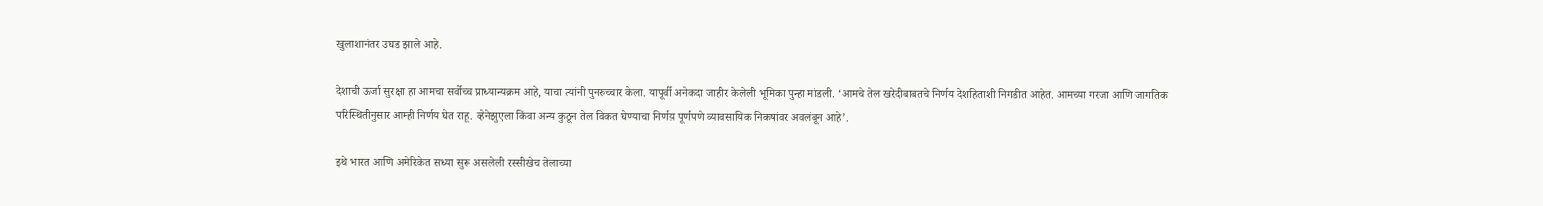खुलाशानंतर उघड झाले आहे.

देशाची ऊर्जा सुरक्षा हा आमचा सर्वोच्च प्राध्यान्यक्रम आहे, याचा त्यांनी पुनरुच्चार केला. यापूर्वी अनेकदा जाहीर केलेली भूमिका पुन्हा मांडली. ‘आमचे तेल खरेदीबाबतचे निर्णय देशहिताशी निगडीत आहेत. आमच्या गरजा आणि जागतिक परिस्थितीनुसार आम्ही निर्णय घेत राहू. व्हेनेझुएला किंवा अन्य कुठून तेल विकत घेण्याचा निर्णय़ पूर्णपणे व्यावसायिक निकषांवर अवलंबून आहे’.

इथे भारत आणि अमेरिकेत सध्या सुरू असलेली रस्सीखेच तेलाच्या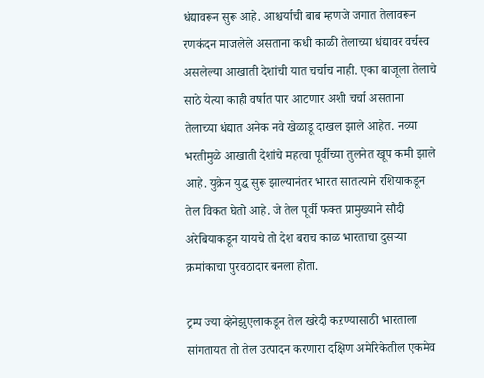धंद्यावरून सुरू आहे. आश्चर्याची बाब म्हणजे जगात तेलावरून रणकंदन माजलेले असताना कधी काळी तेलाच्या धंद्यावर वर्चस्व असलेल्या आखाती देशांची यात चर्चाच नाही. एका बाजूला तेलाचे साठे येत्या काही वर्षात पार आटणार अशी चर्चा असताना तेलाच्या धंद्यात अनेक नवे खेळाडू दाखल झाले आहेत. नव्या भरतीमुळे आखाती देशांचे महत्वा पूर्वीच्या तुलनेत खूप कमी झाले आहे. युक्रेन युद्ध सुरू झाल्यानंतर भारत सातत्याने रशियाकडून तेल विकत घेतो आहे. जे तेल पूर्वी फक्त प्रामुख्याने सौदी अरेबियाकडून यायचे तो देश बराच काळ भारताचा दुसऱ्या क्रमांकाचा पुरवठादार बनला होता.

ट्रम्प ज्या व्हेनेझुएलाकडून तेल खरेदी कऱण्यासाठी भारताला सांगतायत तो तेल उत्पादन करणारा दक्षिण अमेरिकेतील एकमेव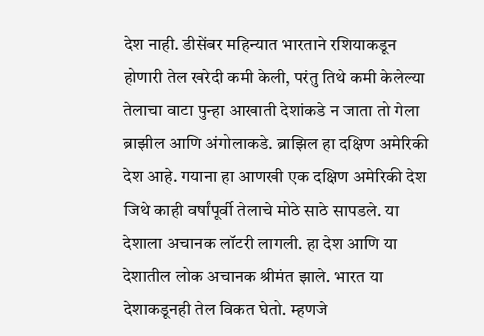देश नाही. डीसेंबर महिन्यात भारताने रशियाकडून होणारी तेल खरेदी कमी केली, परंतु तिथे कमी केलेल्या तेलाचा वाटा पुन्हा आखाती देशांकडे न जाता तो गेला ब्राझील आणि अंगोलाकडे. ब्राझिल हा दक्षिण अमेरिकी देश आहे. गयाना हा आणखी एक दक्षिण अमेरिकी देश जिथे काही वर्षांपूर्वी तेलाचे मोठे साठे सापडले. या देशाला अचानक लॉटरी लागली. हा देश आणि या देशातील लोक अचानक श्रीमंत झाले. भारत या देशाकडूनही तेल विकत घेतो. म्हणजे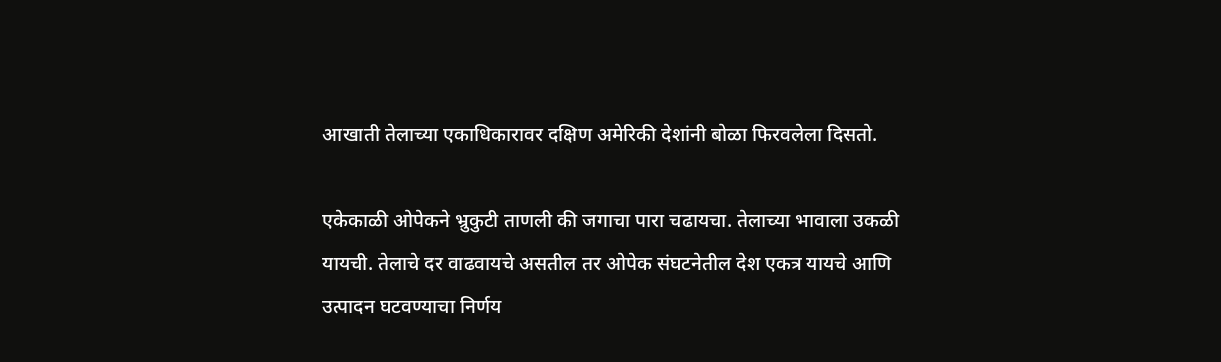आखाती तेलाच्या एकाधिकारावर दक्षिण अमेरिकी देशांनी बोळा फिरवलेला दिसतो.

एकेकाळी ओपेकने भ्रुकुटी ताणली की जगाचा पारा चढायचा. तेलाच्या भावाला उकळी यायची. तेलाचे दर वाढवायचे असतील तर ओपेक संघटनेतील देश एकत्र यायचे आणि उत्पादन घटवण्याचा निर्णय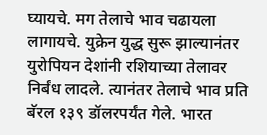घ्यायचे. मग तेलाचे भाव चढायला लागायचे. युक्रेन युद्ध सुरू झाल्यानंतर युरोपियन देशांनी रशियाच्या तेलावर निर्बंध लादले. त्यानंतर तेलाचे भाव प्रति बॅरल १३९ डॉलरपर्यंत गेले. भारत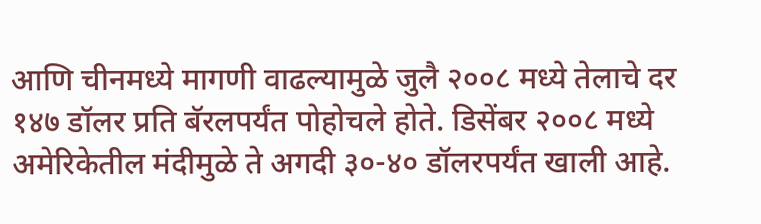आणि चीनमध्ये मागणी वाढल्यामुळे जुलै २००८ मध्ये तेलाचे दर १४७ डॉलर प्रति बॅरलपर्यंत पोहोचले होते. डिसेंबर २००८ मध्ये अमेरिकेतील मंदीमुळे ते अगदी ३०-४० डॉलरपर्यंत खाली आहे.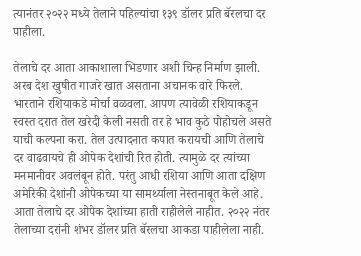त्यानंतर २०२२ मध्ये तेलाने पहिल्यांचा १३९ डॉलर प्रति बॅरलचा दर पाहीला.

तेलाचे दर आता आकाशाला भिडणार अशी चिन्ह निर्माण झाली. अरब देश खुषीत गाजरे खात असताना अचानक वारे फिरले. भारताने रशियाकडे मोर्चा वळवला. आपण त्यावेळी रशियाकडून स्वस्त दरात तेल खरेदी केली नसती तर हे भाव कुठे पोहोचले असते याची कल्पना करा. तेल उत्पादनात कपात करायची आणि तेलाचे दर वाढवायचे ही ओपेक देशांची रित होती. त्यामुळे दर त्यांच्या मनमानीवर अवलंबून होते. परंतु आधी रशिया आणि आता दक्षिण अमेरिकी देशांनी ओपेकच्या या सामर्थ्याला नेस्तनाबूत केले आहे. आता तेलाचे दर ओपेक देशांच्या हाती राहीलेले नाहीत. २०२२ नंतर तेलाच्या दरांनी शंभर डॉलर प्रति बॅरलचा आकडा पाहीलेला नाही.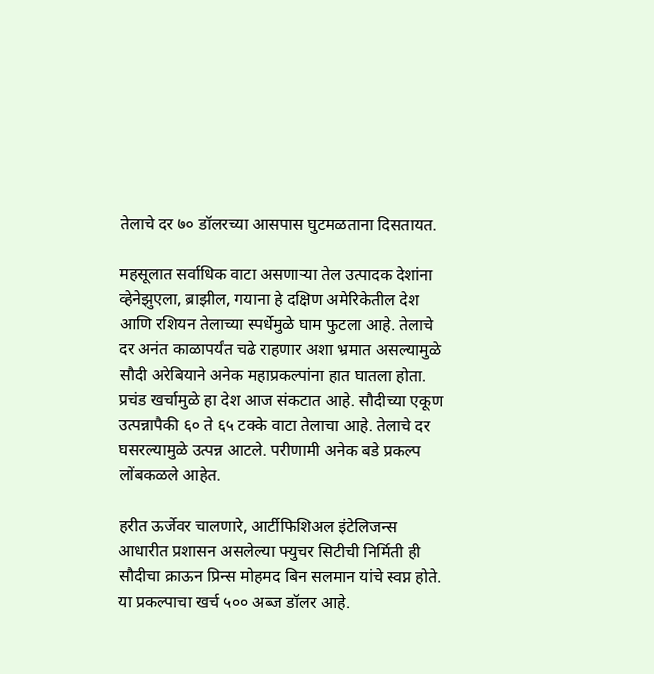तेलाचे दर ७० डॉलरच्या आसपास घुटमळताना दिसतायत.

महसूलात सर्वाधिक वाटा असणाऱ्या तेल उत्पादक देशांना व्हेनेझुएला, ब्राझील, गयाना हे दक्षिण अमेरिकेतील देश आणि रशियन तेलाच्या स्पर्धेमुळे घाम फुटला आहे. तेलाचे दर अनंत काळापर्यंत चढे राहणार अशा भ्रमात असल्यामुळे सौदी अरेबियाने अनेक महाप्रकल्पांना हात घातला होता. प्रचंड खर्चामुळे हा देश आज संकटात आहे. सौदीच्या एकूण उत्पन्नापैकी ६० ते ६५ टक्के वाटा तेलाचा आहे. तेलाचे दर घसरल्यामुळे उत्पन्न आटले. परीणामी अनेक बडे प्रकल्प लोंबकळले आहेत.

हरीत ऊर्जेवर चालणारे, आर्टीफिशिअल इंटेलिजन्स आधारीत प्रशासन असलेल्या फ्युचर सिटीची निर्मिती ही सौदीचा क्राऊन प्रिन्स मोहमद बिन सलमान यांचे स्वप्न होते. या प्रकल्पाचा खर्च ५०० अब्ज डॉलर आहे.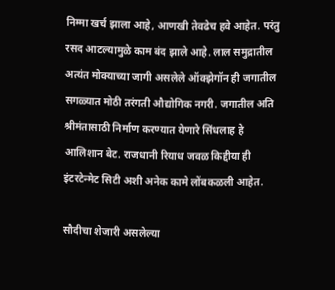निम्मा खर्च झाला आहे, आणखी तेवढेच हवे आहेत. परंतु रसद आटल्यामुळे काम बंद झाले आहे. लाल समुद्रातील अत्यंत मोक्याच्या जागी असलेले ऑक्झेगॉन ही जगातील सगळ्यात मोठी तरंगती औद्योगिक नगरी. जगातील अति श्रीमंतासाठी निर्माण करण्यात येणारे सिंधलाह हे आलिशान बेट. राजधानी रियाध जवळ किद्दीया ही इंटरटेन्मेट सिटी अशी अनेक कामे लोंबकळली आहेत.

सौदीचा शेजारी असलेल्या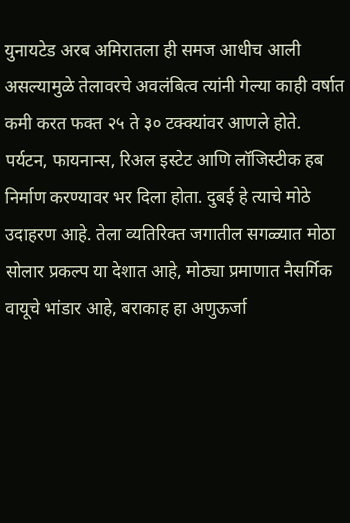युनायटेड अरब अमिरातला ही समज आधीच आली असल्यामुळे तेलावरचे अवलंबित्व त्यांनी गेल्या काही वर्षात कमी करत फक्त २५ ते ३० टक्क्यांवर आणले होते. पर्यटन, फायनान्स, रिअल इस्टेट आणि लॉजिस्टीक हब निर्माण करण्यावर भर दिला होता. दुबई हे त्याचे मोठे उदाहरण आहे. तेला व्यतिरिक्त जगातील सगळ्यात मोठा सोलार प्रकल्प या देशात आहे, मोठ्या प्रमाणात नैसर्गिक वायूचे भांडार आहे, बराकाह हा अणुऊर्जा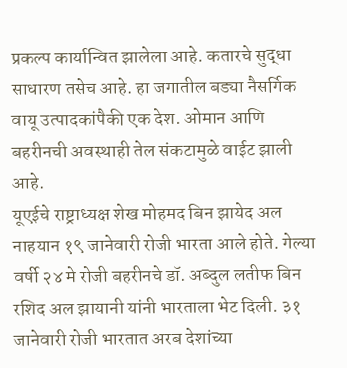प्रकल्प कार्यान्वित झालेला आहे. कतारचे सुद्धा साधारण तसेच आहे. हा जगातील बड्या नैसर्गिक वायू उत्पादकांपैकी एक देश. ओमान आणि बहरीनची अवस्थाही तेल संकटामुळे वाईट झाली आहे.
यूएईचे राष्ट्राध्यक्ष शेख मोहमद बिन झायेद अल नाहयान १९ जानेवारी रोजी भारता आले होते. गेल्या वर्षी २४ मे रोजी बहरीनचे डॉ. अब्दुल लतीफ बिन रशिद अल झायानी यांनी भारताला भेट दिली. ३१ जानेवारी रोजी भारतात अरब देशांच्या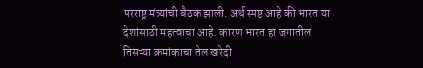परराष्ट्र मंत्र्यांची बैठक झाली. अर्थ स्पष्ट आहे की भारत या देशांसाठी महत्वाचा आहे. कारण भारत हा जगातील तिसऱ्या क्रमांकाचा तेल खरेदी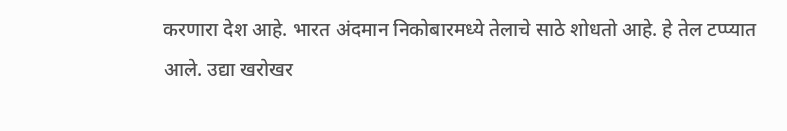करणारा देश आहे. भारत अंदमान निकोबारमध्ये तेलाचे साठे शोधतो आहे. हे तेल टप्प्यात आले. उद्या खरोखर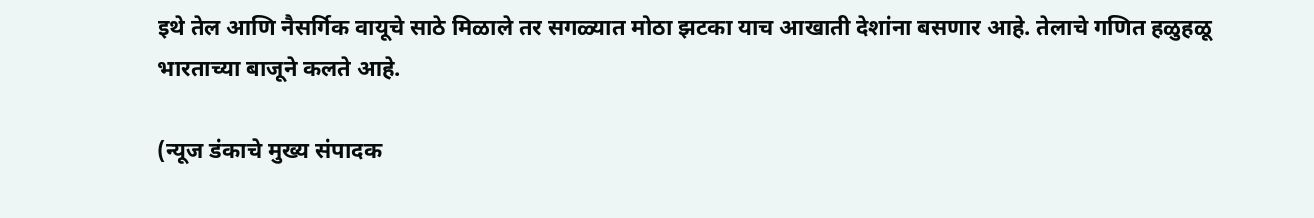इथे तेल आणि नैसर्गिक वायूचे साठे मिळाले तर सगळ्यात मोठा झटका याच आखाती देशांना बसणार आहे. तेलाचे गणित हळुहळू भारताच्या बाजूने कलते आहे.

(न्यूज डंकाचे मुख्य संपादक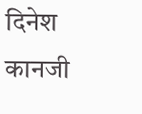दिनेश कानजी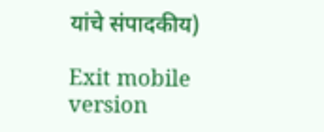यांचे संपादकीय)

Exit mobile version